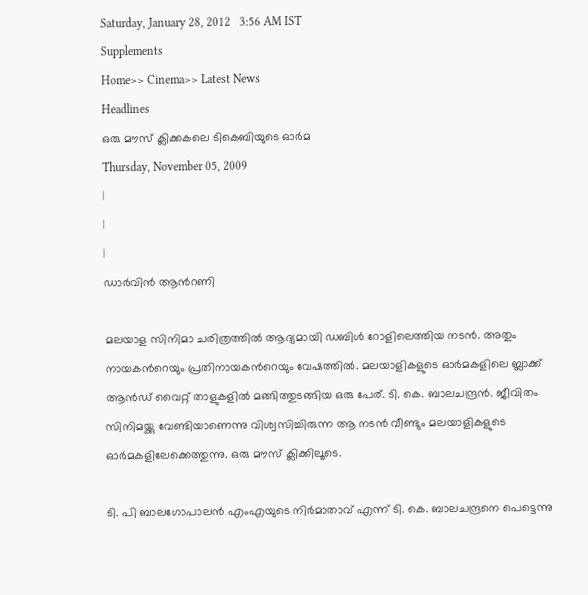Saturday, January 28, 2012   3:56 AM IST
Supplements
Home>> Cinema>> Latest News
Headlines
ഒരു മൗസ് ക്ലിക്കകലെ ടികെബിയുടെ ഓര്‍മ
Thursday, November 05, 2009
|
|
|
ഡാര്‍വിന്‍ ആന്‍റണി

മലയാള സിനിമാ ചരിത്രത്തില്‍ ആദ്യമായി ഡബിള്‍ റോളിലെത്തിയ നടന്‍. അതും നായകന്‍റെയും പ്രതിനായകന്‍റെയും വേഷത്തില്‍. മലയാളികളുടെ ഓര്‍മകളിലെ ബ്ലാക്ക് ആന്‍ഡ് വൈറ്റ് താളുകളില്‍ മങ്ങിത്തുടങ്ങിയ ഒരു പേര്. ടി. കെ. ബാലചന്ദ്രന്‍. ജീവിതം സിനിമയ്ക്കു വേണ്ടിയാണെന്നു വിശ്വസിച്ചിരുന്ന ആ നടന്‍ വീണ്ടും മലയാളികളുടെ ഓര്‍മകളിലേക്കെത്തുന്നു. ഒരു മൗസ് ക്ലിക്കിലൂടെ.

ടി. പി ബാലഗോപാലന്‍ എംഎയുടെ നിര്‍മാതാവ് എന്ന് ടി. കെ. ബാലചന്ദ്രനെ പെട്ടെന്നു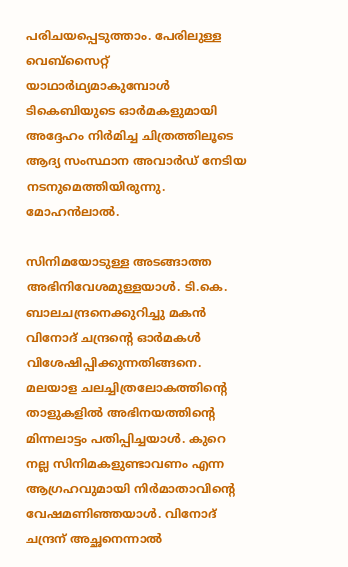പരിചയപ്പെടുത്താം. പേരിലുള്ള വെബ്സൈറ്റ് യാഥാര്‍ഥ്യമാകുമ്പോള്‍ ടികെബിയുടെ ഓര്‍മകളുമായി അദ്ദേഹം നിര്‍മിച്ച ചിത്രത്തിലൂടെ ആദ്യ സംസ്ഥാന അവാര്‍ഡ് നേടിയ നടനുമെത്തിയിരുന്നു. മോഹന്‍ലാല്‍.

സിനിമയോടുള്ള അടങ്ങാത്ത അഭിനിവേശമുള്ളയാള്‍. ടി.കെ. ബാലചന്ദ്രനെക്കുറിച്ചു മകന്‍ വിനോദ് ചന്ദ്രന്‍റെ ഓര്‍മകള്‍ വിശേഷിപ്പിക്കുന്നതിങ്ങനെ. മലയാള ചലച്ചിത്രലോകത്തിന്‍റെ താളുകളില്‍ അഭിനയത്തിന്‍റെ മിന്നലാട്ടം പതിപ്പിച്ചയാള്‍. കുറെ നല്ല സിനിമകളുണ്ടാവണം എന്ന ആഗ്രഹവുമായി നിര്‍മാതാവിന്‍റെ വേഷമണിഞ്ഞയാള്‍. വിനോദ് ചന്ദ്രന് അച്ഛനെന്നാല്‍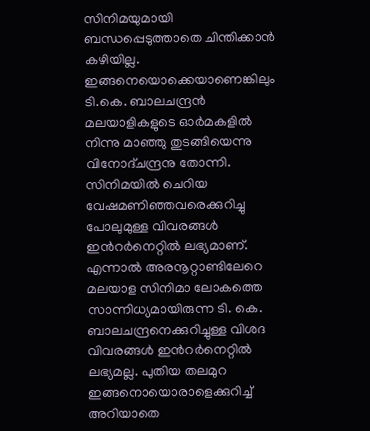സിനിമയുമായി ബന്ധപ്പെടുത്താതെ ചിന്തിക്കാന്‍ കഴിയില്ല. ഇങ്ങനെയൊക്കെയാണെങ്കിലും ടി.കെ. ബാലചന്ദ്രന്‍ മലയാളികളുടെ ഓര്‍മകളില്‍ നിന്നു മാഞ്ഞു തുടങ്ങിയെന്നു വിനോദ്ചന്ദ്രനു തോന്നി. സിനിമയില്‍ ചെറിയ വേഷമണിഞ്ഞവരെക്കുറിച്ചു പോലുമുള്ള വിവരങ്ങള്‍ ഇന്‍റര്‍നെറ്റില്‍ ലഭ്യമാണ്. എന്നാല്‍ അരനൂറ്റാണ്ടിലേറെ മലയാള സിനിമാ ലോകത്തെ സാന്നിധ്യമായിരുന്ന ടി. കെ. ബാലചന്ദ്രനെക്കുറിച്ചുള്ള വിശദ വിവരങ്ങള്‍ ഇന്‍റര്‍നെറ്റില്‍ ലഭ്യമല്ല. പുതിയ തലമുറ ഇങ്ങനൊയൊരാളെക്കുറിച്ച് അറിയാതെ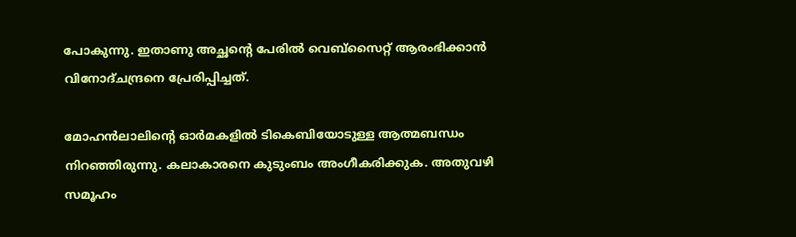പോകുന്നു. ഇതാണു അച്ഛന്‍റെ പേരില്‍ വെബ്സൈറ്റ് ആരംഭിക്കാന്‍ വിനോദ്ചന്ദ്രനെ പ്രേരിപ്പിച്ചത്.

മോഹന്‍ലാലിന്‍റെ ഓര്‍മകളില്‍ ടികെബിയോടുള്ള ആത്മബന്ധം നിറഞ്ഞിരുന്നു. കലാകാരനെ കുടുംബം അംഗീകരിക്കുക. അതുവഴി സമൂഹം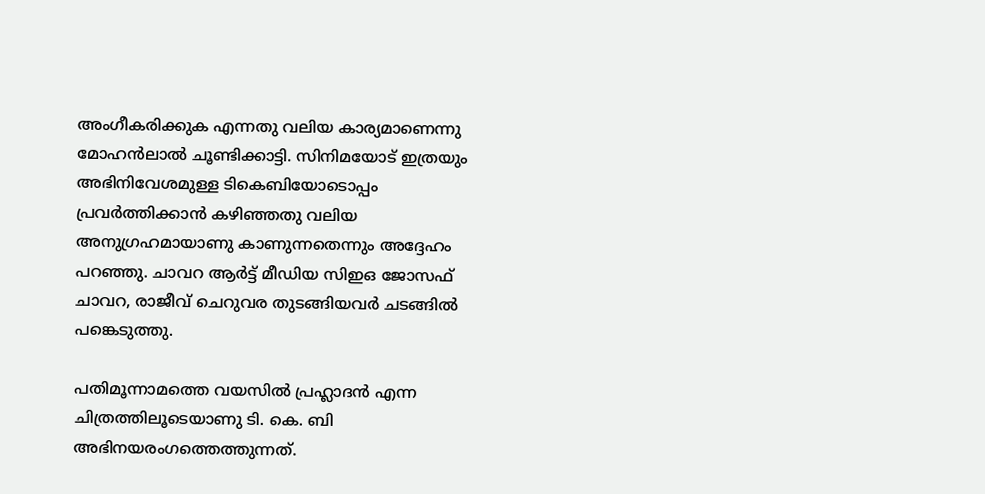അംഗീകരിക്കുക എന്നതു വലിയ കാര്യമാണെന്നു മോഹന്‍ലാല്‍ ചൂണ്ടിക്കാട്ടി. സിനിമയോട് ഇത്രയും അഭിനിവേശമുള്ള ടികെബിയോടൊപ്പം പ്രവര്‍ത്തിക്കാന്‍ കഴിഞ്ഞതു വലിയ അനുഗ്രഹമായാണു കാണുന്നതെന്നും അദ്ദേഹം പറഞ്ഞു. ചാവറ ആര്‍ട്ട് മീഡിയ സിഇഒ ജോസഫ് ചാവറ, രാജീവ് ചെറുവര തുടങ്ങിയവര്‍ ചടങ്ങില്‍ പങ്കെടുത്തു.

പതിമൂന്നാമത്തെ വയസില്‍ പ്രഹ്ലാദന്‍ എന്ന ചിത്രത്തിലൂടെയാണു ടി. കെ. ബി അഭിനയരംഗത്തെത്തുന്നത്.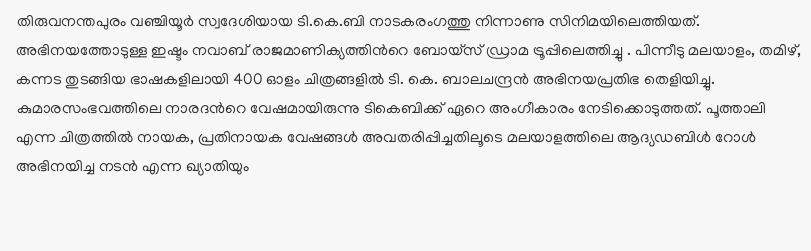തിരുവനന്തപുരം വഞ്ചിയൂര്‍ സ്വദേശിയായ ടി.കെ.ബി നാടകരംഗത്തു നിന്നാണു സിനിമയിലെത്തിയത്. അഭിനയത്തോടുള്ള ഇഷ്ടം നവാബ് രാജമാണിക്യത്തിന്‍റെ ബോയ്സ് ഡ്രാമ ട്രൂപ്പിലെത്തിച്ചു . പിന്നീടു മലയാളം, തമിഴ്, കന്നട തുടങ്ങിയ ഭാഷകളിലായി 400 ഓളം ചിത്രങ്ങളില്‍ ടി. കെ. ബാലചന്ദ്രന്‍ അഭിനയപ്രതിഭ തെളിയിച്ചു. കുമാരസംഭവത്തിലെ നാരദന്‍റെ വേഷമായിരുന്നു ടികെബിക്ക് ഏറെ അംഗീകാരം നേടിക്കൊടുത്തത്. പൂത്താലി എന്ന ചിത്രത്തില്‍ നായക, പ്രതിനായക വേഷങ്ങള്‍ അവതരിപ്പിച്ചതിലൂടെ മലയാളത്തിലെ ആദ്യഡബിള്‍ റോള്‍ അഭിനയിച്ച നടന്‍ എന്ന ഖ്യാതിയും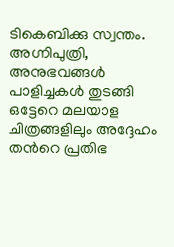ടികെബിക്കു സ്വന്തം. അഗ്നിപുത്രി, അനുഭവങ്ങള്‍ പാളിച്ചകള്‍ തുടങ്ങി ഒട്ടേറെ മലയാള ചിത്രങ്ങളിലും അദ്ദേഹം തന്‍റെ പ്രതിഭ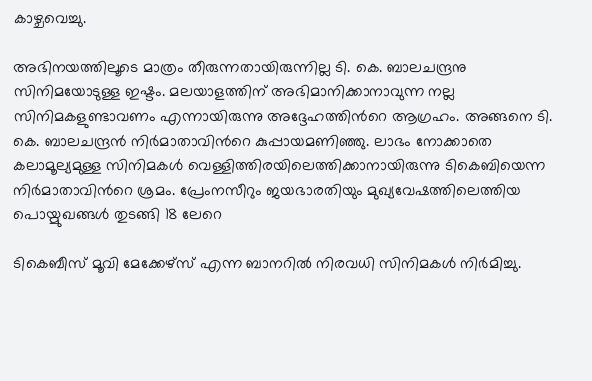കാഴ്ചവെച്ചു.

അഭിനയത്തിലൂടെ മാത്രം തീരുന്നതായിരുന്നില്ല ടി. കെ. ബാലചന്ദ്രനു സിനിമയോടുള്ള ഇഷ്ടം. മലയാളത്തിന് അഭിമാനിക്കാനാവുന്ന നല്ല സിനിമകളുണ്ടാവണം എന്നായിരുന്നു അദ്ദേഹത്തിന്‍റെ ആഗ്രഹം. അങ്ങനെ ടി. കെ. ബാലചന്ദ്രന്‍ നിര്‍മാതാവിന്‍റെ കുപ്പായമണിഞ്ഞു. ലാഭം നോക്കാതെ കലാമൂല്യമുള്ള സിനിമകള്‍ വെള്ളിത്തിരയിലെത്തിക്കാനായിരുന്നു ടികെബിയെന്ന നിര്‍മാതാവിന്‍റെ ശ്രമം. പ്രേംനസീറും ജയഭാരതിയും മുഖ്യവേഷത്തിലെത്തിയ പൊയ്മുഖങ്ങള്‍ തുടങ്ങി 18 ലേറെ

ടികെബീസ് മൂവി മേക്കേഴ്സ് എന്ന ബാനറില്‍ നിരവധി സിനിമകള്‍ നിര്‍മിച്ചു.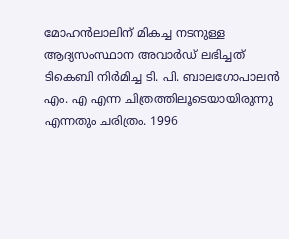മോഹന്‍ലാലിന് മികച്ച നടനുള്ള ആദ്യസംസ്ഥാന അവാര്‍ഡ് ലഭിച്ചത് ടികെബി നിര്‍മിച്ച ടി. പി. ബാലഗോപാലന്‍ എം. എ എന്ന ചിത്രത്തിലൂടെയായിരുന്നു എന്നതും ചരിത്രം. 1996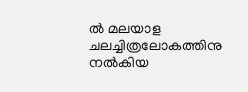ല്‍ മലയാള ചലച്ചിത്രലോകത്തിനു നല്‍കിയ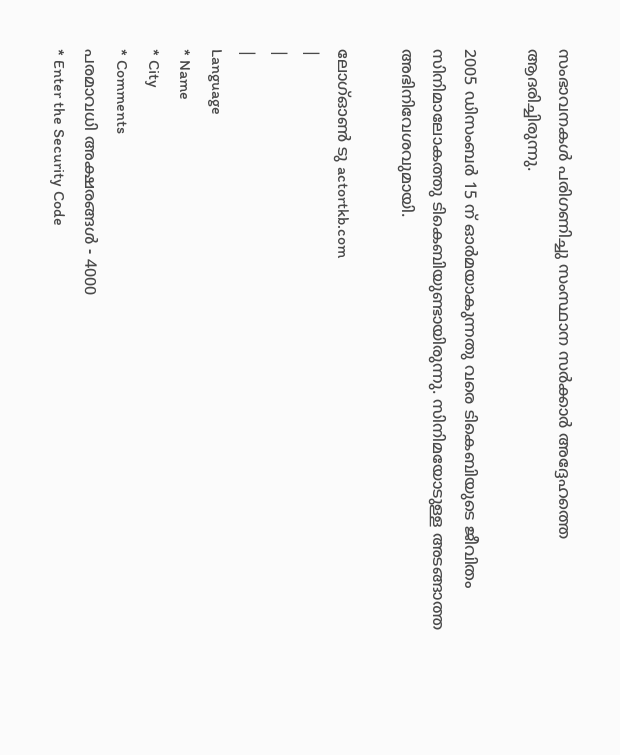സംഭാവനകള്‍ പരിഗണിച്ചു സംസ്ഥാന സര്‍ക്കാര്‍ അദ്ദേഹത്തെ ആദരിച്ചിരുന്നു.

2005 ഡിസംബര്‍ 15 ന് ഓര്‍മയാകുന്നതു വരെ ടികെബിയുടെ ജീവിതം സിനിമാലോകത്തു ടികെബിയുണ്ടായിരുന്നു. സിനിമയോടുള്ള അടങ്ങാത്ത അഭിനിവേശവുമായി.

ലോഗ്ഓണ്‍ ടു actortkb.com
|
|
|
Language
* Name
* City
* Comments
പരമാവധി അക്ഷരങ്ങള്‍ - 4000
* Enter the Security Code